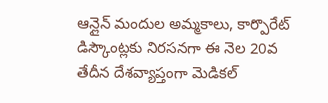ఆన్లైన్ మందుల అమ్మకాలు, కార్పొరేట్ డిస్కౌంట్లకు నిరసనగా ఈ నెల 20వ తేదీన దేశవ్యాప్తంగా మెడికల్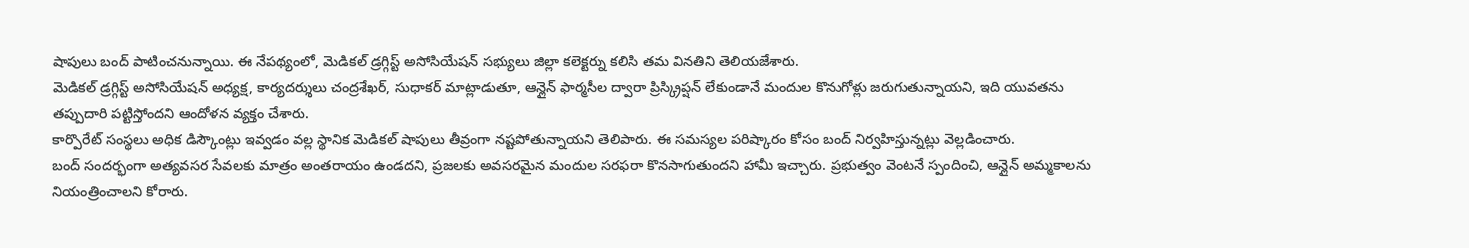షాపులు బంద్ పాటించనున్నాయి. ఈ నేపథ్యంలో, మెడికల్ డ్రగ్గిస్ట్ అసోసియేషన్ సభ్యులు జిల్లా కలెక్టర్ను కలిసి తమ వినతిని తెలియజేశారు.
మెడికల్ డ్రగ్గిస్ట్ అసోసియేషన్ అధ్యక్ష, కార్యదర్శులు చంద్రశేఖర్, సుధాకర్ మాట్లాడుతూ, ఆన్లైన్ ఫార్మసీల ద్వారా ప్రిస్క్రిప్షన్ లేకుండానే మందుల కొనుగోళ్లు జరుగుతున్నాయని, ఇది యువతను తప్పుదారి పట్టిస్తోందని ఆందోళన వ్యక్తం చేశారు.
కార్పొరేట్ సంస్థలు అధిక డిస్కౌంట్లు ఇవ్వడం వల్ల స్థానిక మెడికల్ షాపులు తీవ్రంగా నష్టపోతున్నాయని తెలిపారు. ఈ సమస్యల పరిష్కారం కోసం బంద్ నిర్వహిస్తున్నట్లు వెల్లడించారు.
బంద్ సందర్భంగా అత్యవసర సేవలకు మాత్రం అంతరాయం ఉండదని, ప్రజలకు అవసరమైన మందుల సరఫరా కొనసాగుతుందని హామీ ఇచ్చారు. ప్రభుత్వం వెంటనే స్పందించి, ఆన్లైన్ అమ్మకాలను నియంత్రించాలని కోరారు.